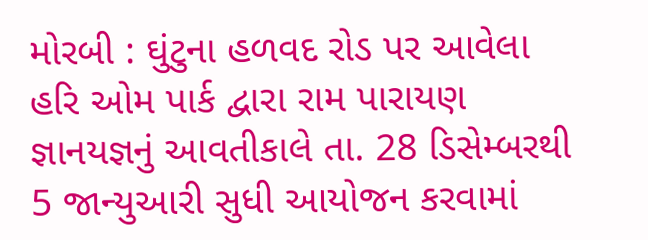મોરબી : ઘુંટુના હળવદ રોડ પર આવેલા હરિ ઓમ પાર્ક દ્વારા રામ પારાયણ જ્ઞાનયજ્ઞનું આવતીકાલે તા. 28 ડિસેમ્બરથી 5 જાન્યુઆરી સુધી આયોજન કરવામાં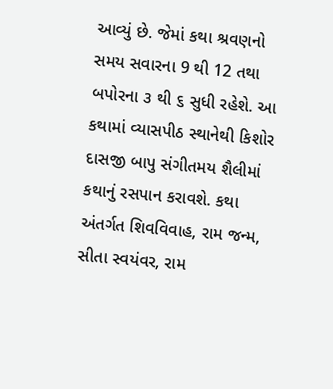આવ્યું છે. જેમાં કથા શ્રવણનો સમય સવારના 9 થી 12 તથા બપોરના ૩ થી ૬ સુધી રહેશે. આ કથામાં વ્યાસપીઠ સ્થાનેથી કિશોર દાસજી બાપુ સંગીતમય શૈલીમાં કથાનું રસપાન કરાવશે. કથા અંતર્ગત શિવવિવાહ, રામ જન્મ, સીતા સ્વયંવર, રામ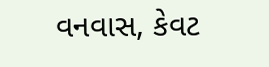વનવાસ, કેવટ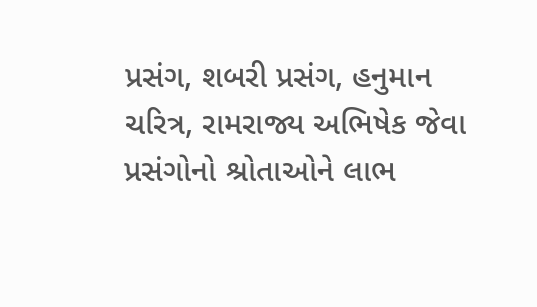પ્રસંગ, શબરી પ્રસંગ, હનુમાન ચરિત્ર, રામરાજ્ય અભિષેક જેવા પ્રસંગોનો શ્રોતાઓને લાભ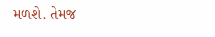મળશે. તેમજ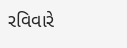રવિવારે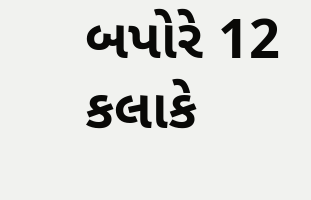બપોરે 12 કલાકે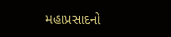મહાપ્રસાદનો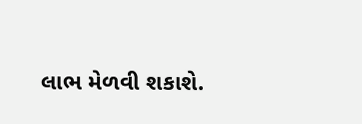લાભ મેળવી શકાશે.